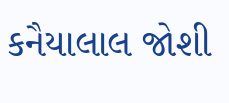કનૈયાલાલ જોશી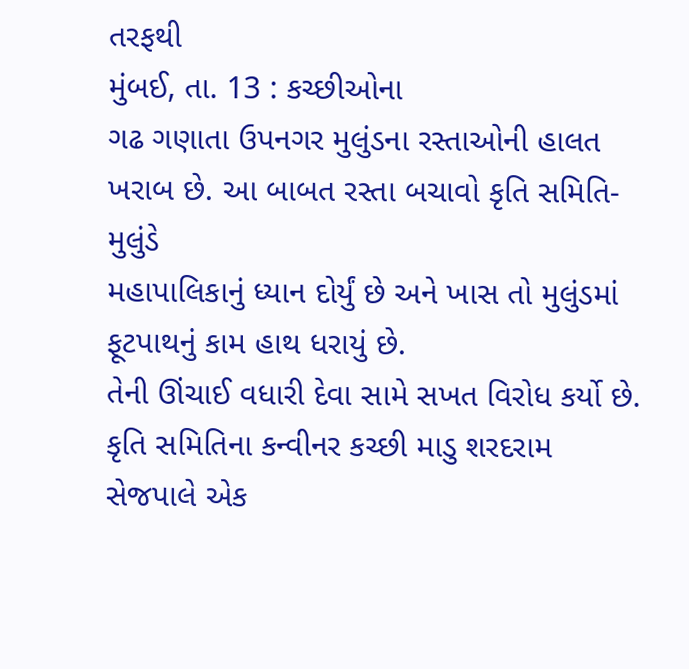તરફથી
મુંબઈ, તા. 13 : કચ્છીઓના
ગઢ ગણાતા ઉપનગર મુલુંડના રસ્તાઓની હાલત ખરાબ છે. આ બાબત રસ્તા બચાવો કૃતિ સમિતિ-મુલુંડે
મહાપાલિકાનું ધ્યાન દોર્યું છે અને ખાસ તો મુલુંડમાં ફૂટપાથનું કામ હાથ ધરાયું છે.
તેની ઊંચાઈ વધારી દેવા સામે સખત વિરોધ કર્યો છે. કૃતિ સમિતિના કન્વીનર કચ્છી માડુ શરદરામ
સેજપાલે એક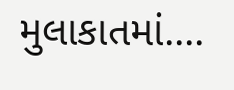મુલાકાતમાં....